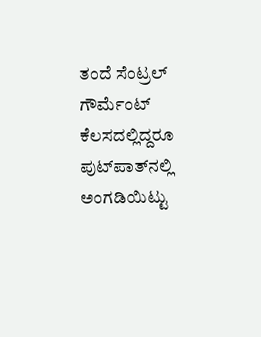ತಂದೆ ಸೆಂಟ್ರಲ್ ಗೌರ್ಮೆಂಟ್‌ ಕೆಲಸದಲ್ಲಿದ್ದರೂ ಪುಟ್‌ಪಾತ್‌ನಲ್ಲಿ ಅಂಗಡಿಯಿಟ್ಟು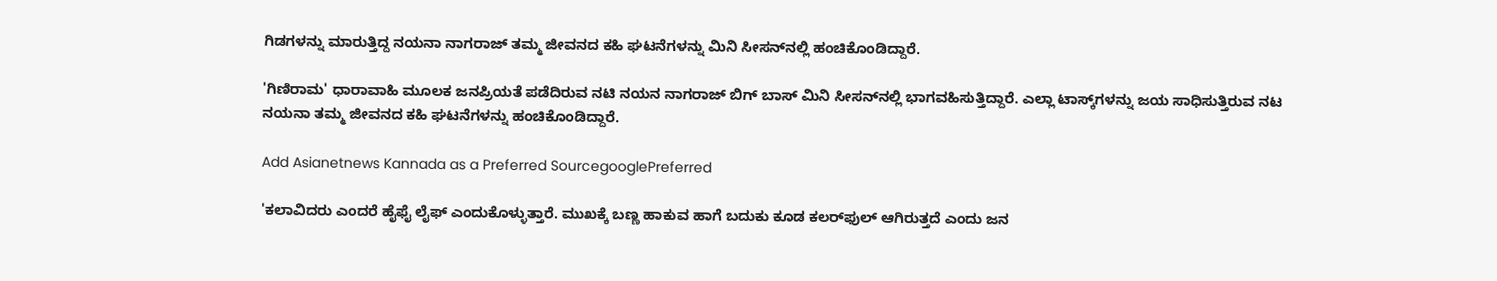ಗಿಡಗಳನ್ನು ಮಾರುತ್ತಿದ್ದ ನಯನಾ ನಾಗರಾಜ್‌ ತಮ್ಮ ಜೀವನದ ಕಹಿ ಘಟನೆಗಳನ್ನು ಮಿನಿ ಸೀಸನ್‌ನಲ್ಲಿ ಹಂಚಿಕೊಂಡಿದ್ದಾರೆ.

'ಗಿಣಿರಾಮ' ಧಾರಾವಾಹಿ ಮೂಲಕ ಜನಪ್ರಿಯತೆ ಪಡೆದಿರುವ ನಟಿ ನಯನ ನಾಗರಾಜ್‌ ಬಿಗ್ ಬಾಸ್ ಮಿನಿ ಸೀಸನ್‌ನಲ್ಲಿ ಭಾಗವಹಿಸುತ್ತಿದ್ದಾರೆ. ಎಲ್ಲಾ ಟಾಸ್ಕ್‌ಗಳನ್ನು ಜಯ ಸಾಧಿಸುತ್ತಿರುವ ನಟ ನಯನಾ ತಮ್ಮ ಜೀವನದ ಕಹಿ ಘಟನೆಗಳನ್ನು ಹಂಚಿಕೊಂಡಿದ್ದಾರೆ.

Add Asianetnews Kannada as a Preferred SourcegooglePreferred

'ಕಲಾವಿದರು ಎಂದರೆ ಹೈಫೈ ಲೈಫ್ ಎಂದುಕೊಳ್ಳುತ್ತಾರೆ. ಮುಖಕ್ಕೆ ಬಣ್ಣ ಹಾಕುವ ಹಾಗೆ ಬದುಕು ಕೂಡ ಕಲರ್‌ಫುಲ್ ಆಗಿರುತ್ತದೆ ಎಂದು ಜನ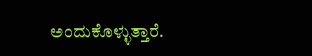ಅಂದುಕೊಳ್ಳುತ್ತಾರೆ.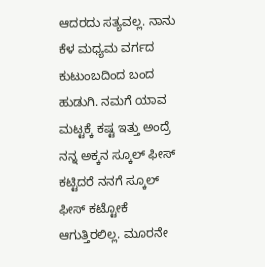ಆದರದು ಸತ್ಯವಲ್ಲ. ನಾನು ಕೆಳ ಮಧ್ಯಮ ವರ್ಗದ ಕುಟುಂಬದಿಂದ ಬಂದ ಹುಡುಗಿ. ನಮಗೆ ಯಾವ ಮಟ್ಟಕ್ಕೆ ಕಷ್ಟ ಇತ್ತು ಅಂದ್ರೆ ನನ್ನ ಅಕ್ಕನ ಸ್ಕೂಲ್ ಫೀಸ್‌ ಕಟ್ಟಿದರೆ ನನಗೆ ಸ್ಕೂಲ್‌ ಫೀಸ್‌ ಕಟ್ಟೋಕೆ ಆಗುತ್ತಿರಲಿಲ್ಲ. ಮೂರನೇ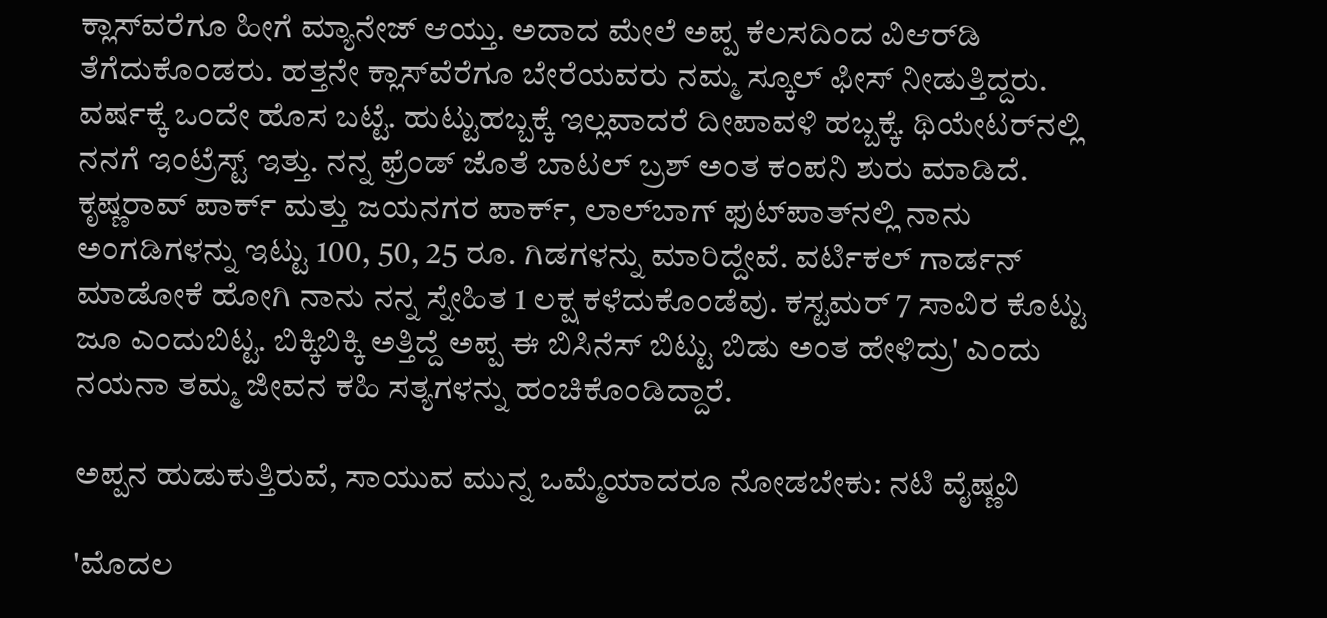ಕ್ಲಾಸ್‌ವರೆಗೂ ಹೀಗೆ ಮ್ಯಾನೇಜ್ ಆಯ್ತು. ಅದಾದ ಮೇಲೆ ಅಪ್ಪ ಕೆಲಸದಿಂದ ವಿಆರ್‌ಡಿ ತೆಗೆದುಕೊಂಡರು. ಹತ್ತನೇ ಕ್ಲಾಸ್‌ವೆರೆಗೂ ಬೇರೆಯವರು ನಮ್ಮ ಸ್ಕೂಲ್ ಫೀಸ್‌ ನೀಡುತ್ತಿದ್ದರು. ವರ್ಷಕ್ಕೆ ಒಂದೇ ಹೊಸ ಬಟ್ಟೆ. ಹುಟ್ಟುಹಬ್ಬಕ್ಕೆ ಇಲ್ಲವಾದರೆ ದೀಪಾವಳಿ ಹಬ್ಬಕ್ಕೆ. ಥಿಯೇಟರ್‌ನಲ್ಲಿ ನನಗೆ ಇಂಟ್ರೆಸ್ಟ್‌ ಇತ್ತು. ನನ್ನ ಫ್ರೆಂಡ್ ಜೊತೆ ಬಾಟಲ್ ಬ್ರಶ್ ಅಂತ ಕಂಪನಿ ಶುರು ಮಾಡಿದೆ. ಕೃಷ್ಣರಾವ್ ಪಾರ್ಕ್ ಮತ್ತು ಜಯನಗರ ಪಾರ್ಕ್, ಲಾಲ್‌ಬಾಗ್ ಫುಟ್‌ಪಾತ್‌ನಲ್ಲಿ ನಾನು ಅಂಗಡಿಗಳನ್ನು ಇಟ್ಟು 100, 50, 25 ರೂ. ಗಿಡಗಳನ್ನು ಮಾರಿದ್ದೇವೆ. ವರ್ಟಿಕಲ್ ಗಾರ್ಡನ್ ಮಾಡೋಕೆ ಹೋಗಿ ನಾನು ನನ್ನ ಸ್ನೇಹಿತ 1 ಲಕ್ಷ ಕಳೆದುಕೊಂಡೆವು. ಕಸ್ಟಮರ್ 7 ಸಾವಿರ ಕೊಟ್ಟು ಜೂ ಎಂದುಬಿಟ್ಟ. ಬಿಕ್ಕಿಬಿಕ್ಕಿ ಅತ್ತಿದ್ದೆ ಅಪ್ಪ ಈ ಬಿಸಿನೆಸ್‌ ಬಿಟ್ಟು ಬಿಡು ಅಂತ ಹೇಳಿದ್ರು' ಎಂದು ನಯನಾ ತಮ್ಮ ಜೀವನ ಕಹಿ ಸತ್ಯಗಳನ್ನು ಹಂಚಿಕೊಂಡಿದ್ದಾರೆ.

ಅಪ್ಪನ ಹುಡುಕುತ್ತಿರುವೆ, ಸಾಯುವ ಮುನ್ನ ಒಮ್ಮೆಯಾದರೂ ನೋಡಬೇಕು: ನಟಿ ವೈಷ್ಣವಿ

'ಮೊದಲ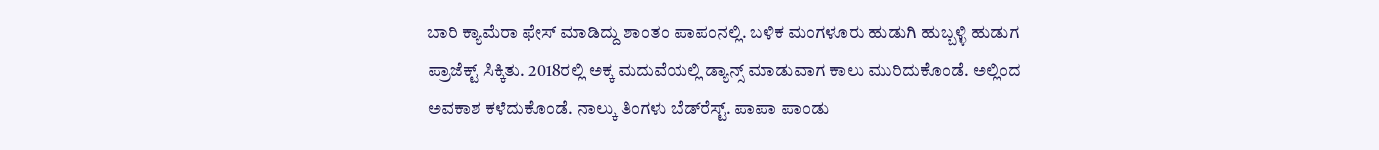ಬಾರಿ ಕ್ಯಾಮೆರಾ ಫೇಸ್ ಮಾಡಿದ್ದು ಶಾಂತಂ ಪಾಪಂನಲ್ಲಿ. ಬಳಿಕ ಮಂಗಳೂರು ಹುಡುಗಿ ಹುಬ್ಬಳ್ಳಿ ಹುಡುಗ ಪ್ರಾಜೆಕ್ಟ್ ಸಿಕ್ಕಿತು. 2018ರಲ್ಲಿ ಅಕ್ಕ ಮದುವೆಯಲ್ಲಿ ಡ್ಯಾನ್ಸ್ ಮಾಡುವಾಗ ಕಾಲು ಮುರಿದುಕೊಂಡೆ. ಅಲ್ಲಿಂದ ಅವಕಾಶ ಕಳೆದುಕೊಂಡೆ. ನಾಲ್ಕು ತಿಂಗಳು ಬೆಡ್‌ರೆಸ್ಟ್‌. ಪಾಪಾ ಪಾಂಡು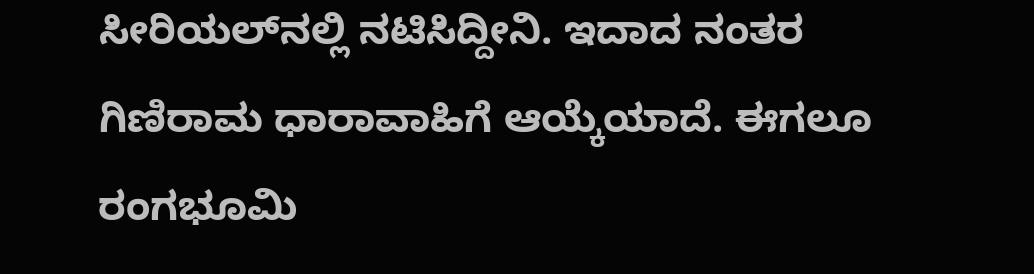ಸೀರಿಯಲ್‌ನಲ್ಲಿ ನಟಿಸಿದ್ದೀನಿ. ಇದಾದ ನಂತರ ಗಿಣಿರಾಮ ಧಾರಾವಾಹಿಗೆ ಆಯ್ಕೆಯಾದೆ. ಈಗಲೂ ರಂಗಭೂಮಿ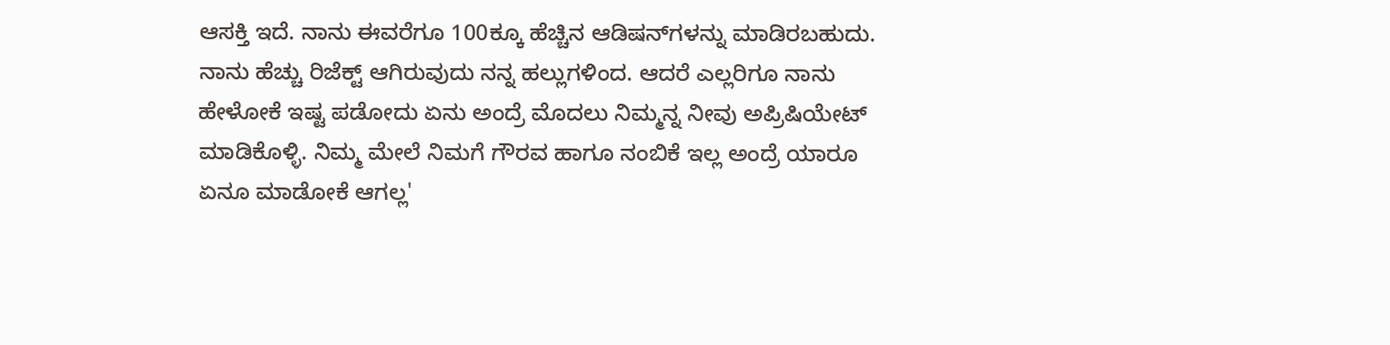ಆಸಕ್ತಿ ಇದೆ. ನಾನು ಈವರೆಗೂ 100ಕ್ಕೂ ಹೆಚ್ಚಿನ ಆಡಿಷನ್‌ಗಳನ್ನು ಮಾಡಿರಬಹುದು. ನಾನು ಹೆಚ್ಚು ರಿಜೆಕ್ಟ್‌ ಆಗಿರುವುದು ನನ್ನ ಹಲ್ಲುಗಳಿಂದ. ಆದರೆ ಎಲ್ಲರಿಗೂ ನಾನು ಹೇಳೋಕೆ ಇಷ್ಟ ಪಡೋದು ಏನು ಅಂದ್ರೆ ಮೊದಲು ನಿಮ್ಮನ್ನ ನೀವು ಅಪ್ರಿಷಿಯೇಟ್ ಮಾಡಿಕೊಳ್ಳಿ. ನಿಮ್ಮ ಮೇಲೆ ನಿಮಗೆ ಗೌರವ ಹಾಗೂ ನಂಬಿಕೆ ಇಲ್ಲ ಅಂದ್ರೆ ಯಾರೂ ಏನೂ ಮಾಡೋಕೆ ಆಗಲ್ಲ'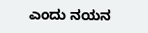ಎಂದು ನಯನ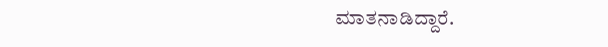ಮಾತನಾಡಿದ್ದಾರೆ.